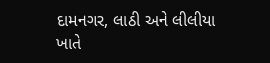દામનગર, લાઠી અને લીલીયા ખાતે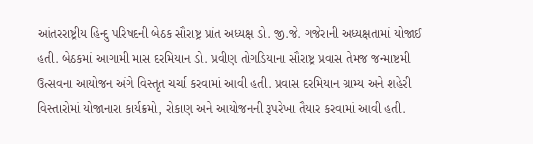આંતરરાષ્ટ્રીય હિન્દુ પરિષદની બેઠક સૌરાષ્ટ્ર પ્રાંત અધ્યક્ષ ડો. જી.જે. ગજેરાની અધ્યક્ષતામાં યોજાઈ હતી. બેઠકમાં આગામી માસ દરમિયાન ડો. પ્રવીણ તોગડિયાના સૌરાષ્ટ્ર પ્રવાસ તેમજ જન્માષ્ટમી ઉત્સવના આયોજન અંગે વિસ્તૃત ચર્ચા કરવામાં આવી હતી. પ્રવાસ દરમિયાન ગ્રામ્ય અને શહેરી વિસ્તારોમાં યોજાનારા કાર્યક્રમો, રોકાણ અને આયોજનની રૂપરેખા તૈયાર કરવામાં આવી હતી.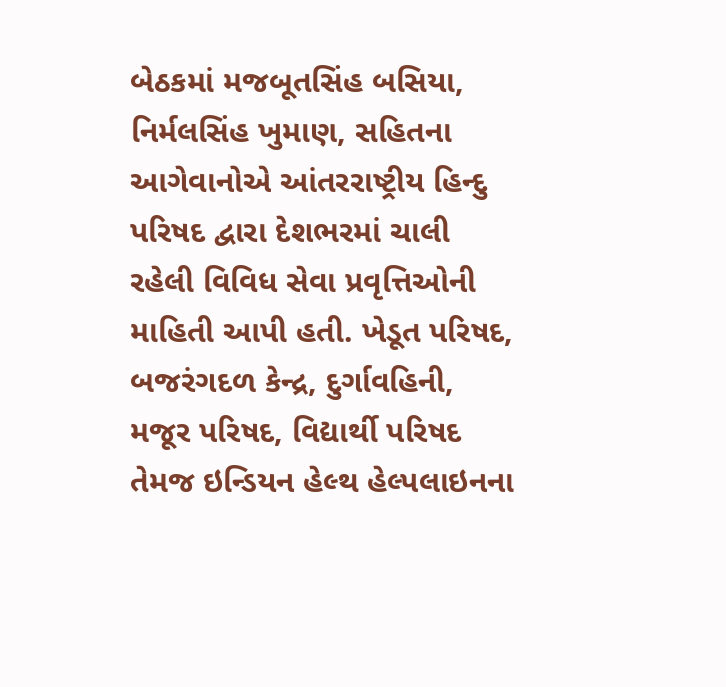બેઠકમાં મજબૂતસિંહ બસિયા, નિર્મલસિંહ ખુમાણ, સહિતના આગેવાનોએ આંતરરાષ્ટ્રીય હિન્દુ પરિષદ દ્વારા દેશભરમાં ચાલી રહેલી વિવિધ સેવા પ્રવૃત્તિઓની માહિતી આપી હતી. ખેડૂત પરિષદ, બજરંગદળ કેન્દ્ર, દુર્ગાવહિની, મજૂર પરિષદ, વિદ્યાર્થી પરિષદ તેમજ ઇન્ડિયન હેલ્થ હેલ્પલાઇનના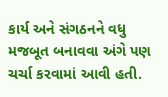કાર્ય અને સંગઠનને વધુ મજબૂત બનાવવા અંગે પણ ચર્ચા કરવામાં આવી હતી.